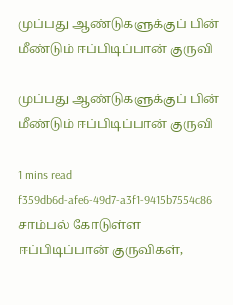முப்பது ஆண்டுகளுக்குப் பின் மீண்டும் ஈப்பிடிப்பான் குருவி

முப்பது ஆண்டுகளுக்குப் பின் மீண்டும் ஈப்பிடிப்பான் குருவி

1 mins read
f359db6d-afe6-49d7-a3f1-9415b7554c86
சாம்பல் கோடுள்ள ஈப்பிடிப்பான் குருவிகள்,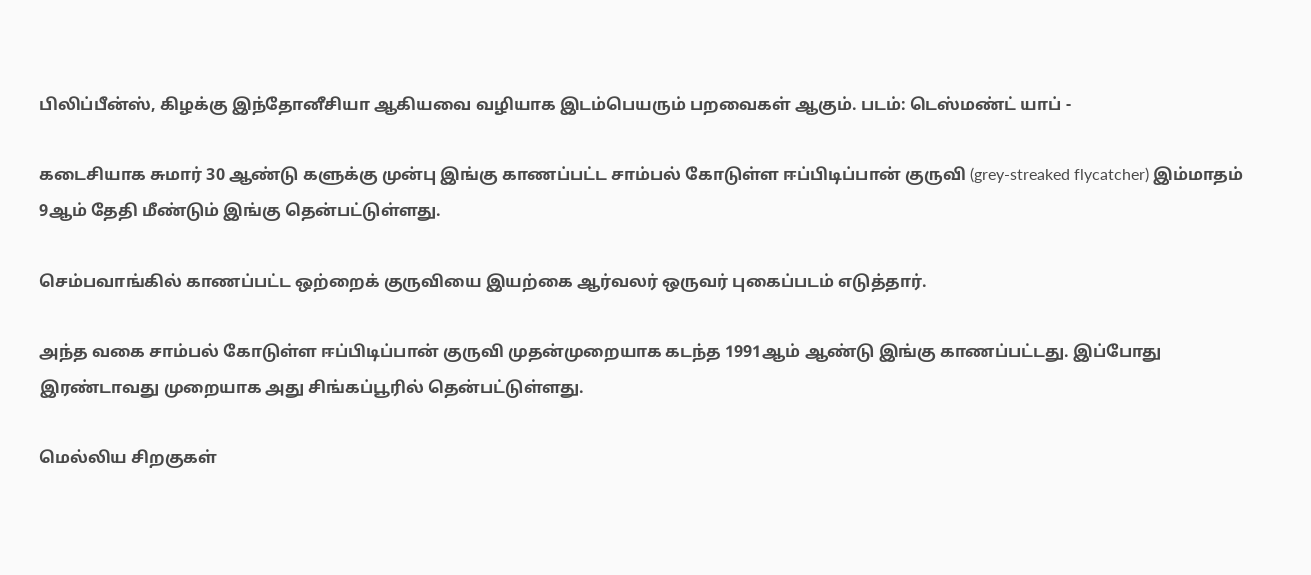பிலிப்பீன்ஸ், கிழக்கு இந்தோனீசியா ஆகியவை வழியாக இடம்பெயரும் பறவைகள் ஆகும். படம்: டெஸ்மண்ட் யாப் -

கடைசியாக சுமார் 30 ஆண்டு களுக்கு முன்பு இங்கு காணப்பட்ட சாம்பல் கோடுள்ள ஈப்பிடிப்பான் குருவி (grey-streaked flycatcher) இம்மாதம் 9ஆம் தேதி மீண்டும் இங்கு தென்பட்டுள்ளது.

செம்பவாங்கில் காணப்பட்ட ஒற்றைக் குருவியை இயற்கை ஆர்வலர் ஒருவர் புகைப்படம் எடுத்தார்.

அந்த வகை சாம்பல் கோடுள்ள ஈப்பிடிப்பான் குருவி முதன்முறையாக கடந்த 1991ஆம் ஆண்டு இங்கு காணப்பட்டது. இப்போது இரண்டாவது முறையாக அது சிங்கப்பூரில் தென்பட்டுள்ளது.

மெல்லிய சிறகுகள்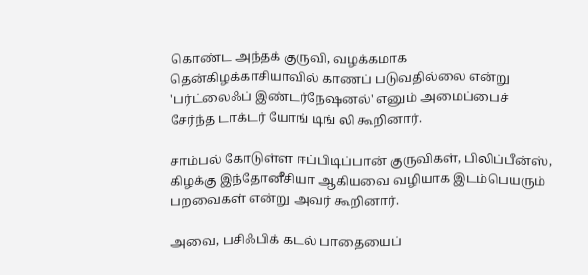கொண்ட அந்தக் குருவி, வழக்கமாக தென்கிழக்காசியாவில் காணப் படுவதில்லை என்று 'பர்ட்லைஃப் இண்டர்நேஷனல்' எனும் அமைப்பைச் சேர்ந்த டாக்டர் யோங் டிங் லி கூறினார்.

சாம்பல் கோடுள்ள ஈப்பிடிப்பான் குருவிகள், பிலிப்பீன்ஸ், கிழக்கு இந்தோனீசியா ஆகியவை வழியாக இடம்பெயரும் பறவைகள் என்று அவர் கூறினார்.

அவை, பசிஃபிக் கடல் பாதையைப்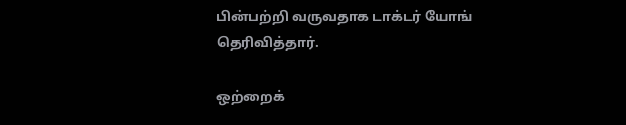பின்பற்றி வருவதாக டாக்டர் யோங் தெரிவித்தார்.

ஒற்றைக்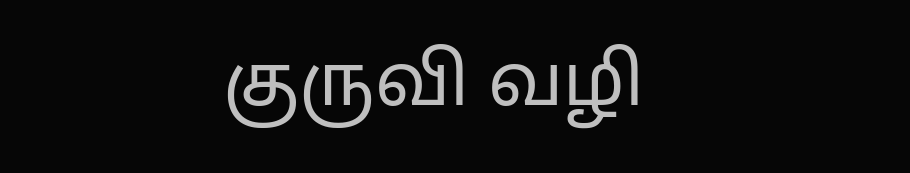குருவி வழி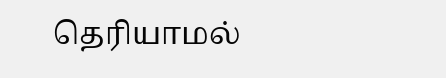தெரியாமல்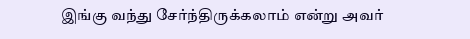இங்கு வந்து சேர்ந்திருக்கலாம் என்று அவர்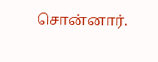சொன்னார்.